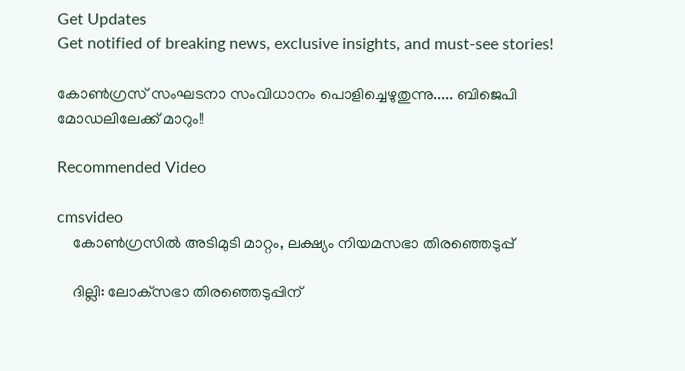Get Updates
Get notified of breaking news, exclusive insights, and must-see stories!

കോണ്‍ഗ്രസ് സംഘടനാ സംവിധാനം പൊളിച്ചെഴുതുന്നു..... ബിജെപി മോഡലിലേക്ക് മാറും!!

Recommended Video

cmsvideo
    കോണ്‍ഗ്രസിൽ അടിമുടി മാറ്റം, ലക്ഷ്യം നിയമസഭാ തിരഞ്ഞെടുപ്പ്

    ദില്ലി: ലോക്‌സഭാ തിരഞ്ഞെടുപ്പിന്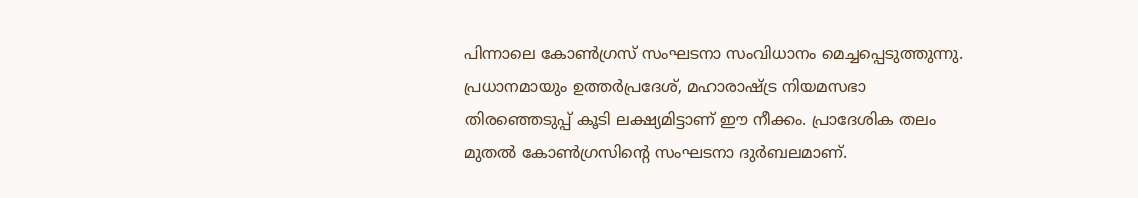പിന്നാലെ കോണ്‍ഗ്രസ് സംഘടനാ സംവിധാനം മെച്ചപ്പെടുത്തുന്നു. പ്രധാനമായും ഉത്തര്‍പ്രദേശ്, മഹാരാഷ്ട്ര നിയമസഭാ തിരഞ്ഞെടുപ്പ് കൂടി ലക്ഷ്യമിട്ടാണ് ഈ നീക്കം. പ്രാദേശിക തലം മുതല്‍ കോണ്‍ഗ്രസിന്റെ സംഘടനാ ദുര്‍ബലമാണ്.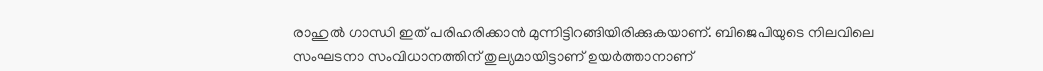രാഹുല്‍ ഗാന്ധി ഇത് പരിഹരിക്കാന്‍ മുന്നിട്ടിറങ്ങിയിരിക്കുകയാണ്. ബിജെപിയുടെ നിലവിലെ സംഘടനാ സംവിധാനത്തിന് തുല്യമായിട്ടാണ് ഉയര്‍ത്താനാണ്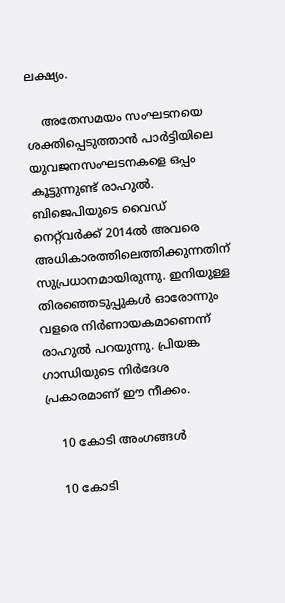ലക്ഷ്യം.

    അതേസമയം സംഘടനയെ ശക്തിപ്പെടുത്താന്‍ പാര്‍ട്ടിയിലെ യുവജനസംഘടനകളെ ഒപ്പം കൂട്ടുന്നുണ്ട് രാഹുല്‍. ബിജെപിയുടെ വൈഡ് നെറ്റ്‌വര്‍ക്ക് 2014ല്‍ അവരെ അധികാരത്തിലെത്തിക്കുന്നതിന് സുപ്രധാനമായിരുന്നു. ഇനിയുള്ള തിരഞ്ഞെടുപ്പുകള്‍ ഓരോന്നും വളരെ നിര്‍ണായകമാണെന്ന് രാഹുല്‍ പറയുന്നു. പ്രിയങ്ക ഗാന്ധിയുടെ നിര്‍ദേശ പ്രകാരമാണ് ഈ നീക്കം.

    10 കോടി അംഗങ്ങള്‍

    10 കോടി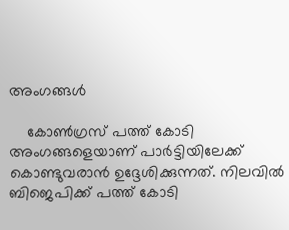അംഗങ്ങള്‍

    കോണ്‍ഗ്രസ് പത്ത് കോടി അംഗങ്ങളെയാണ് പാര്‍ട്ടിയിലേക്ക് കൊണ്ടുവരാന്‍ ഉദ്ദേശിക്കുന്നത്. നിലവില്‍ ബിജെപിക്ക് പത്ത് കോടി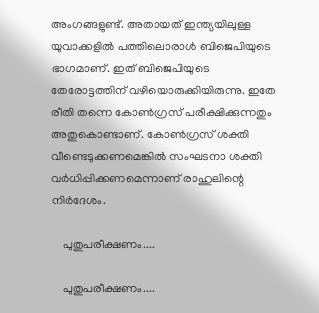അംഗങ്ങളുണ്ട്. അതായത് ഇന്ത്യയിലുള്ള യുവാക്കളില്‍ പത്തിലൊരാള്‍ ബിജെപിയുടെ ഭാഗമാണ്. ഇത് ബിജെപിയുടെ തേരോട്ടത്തിന് വഴിയൊരുക്കിയിരുന്നു. ഇതേ രീതി തന്നെ കോണ്‍ഗ്രസ് പരീക്ഷിക്കുന്നതും അതുകൊണ്ടാണ്. കോണ്‍ഗ്രസ് ശക്തി വീണ്ടെടുക്കണമെങ്കില്‍ സംഘടനാ ശക്തി വര്‍ധിപ്പിക്കണമെന്നാണ് രാഹുലിന്റെ നിര്‍ദേശം.

    പുതുപരീക്ഷണം....

    പുതുപരീക്ഷണം....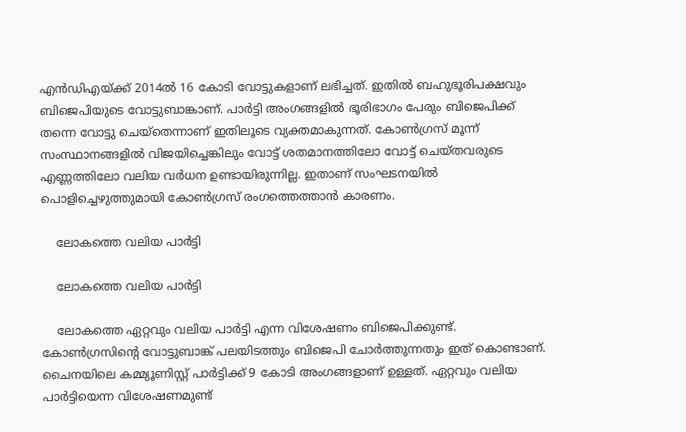എന്‍ഡിഎയ്ക്ക് 2014ല്‍ 16 കോടി വോട്ടുകളാണ് ലഭിച്ചത്. ഇതില്‍ ബഹുഭൂരിപക്ഷവും ബിജെപിയുടെ വോട്ടുബാങ്കാണ്. പാര്‍ട്ടി അംഗങ്ങളില്‍ ഭൂരിഭാഗം പേരും ബിജെപിക്ക് തന്നെ വോട്ടു ചെയ്‌തെന്നാണ് ഇതിലൂടെ വ്യക്തമാകുന്നത്. കോണ്‍ഗ്രസ് മൂന്ന് സംസ്ഥാനങ്ങളില്‍ വിജയിച്ചെങ്കിലും വോട്ട് ശതമാനത്തിലോ വോട്ട് ചെയ്തവരുടെ എണ്ണത്തിലോ വലിയ വര്‍ധന ഉണ്ടായിരുന്നില്ല. ഇതാണ് സംഘടനയില്‍ പൊളിച്ചെഴുത്തുമായി കോണ്‍ഗ്രസ് രംഗത്തെത്താന്‍ കാരണം.

    ലോകത്തെ വലിയ പാര്‍ട്ടി

    ലോകത്തെ വലിയ പാര്‍ട്ടി

    ലോകത്തെ ഏറ്റവും വലിയ പാര്‍ട്ടി എന്ന വിശേഷണം ബിജെപിക്കുണ്ട്. കോണ്‍ഗ്രസിന്റെ വോട്ടുബാങ്ക് പലയിടത്തും ബിജെപി ചോര്‍ത്തുന്നതും ഇത് കൊണ്ടാണ്. ചൈനയിലെ കമ്മ്യൂണിസ്റ്റ് പാര്‍ട്ടിക്ക് 9 കോടി അംഗങ്ങളാണ് ഉള്ളത്. ഏറ്റവും വലിയ പാര്‍ട്ടിയെന്ന വിശേഷണമുണ്ട്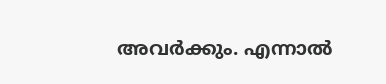അവര്‍ക്കും. എന്നാല്‍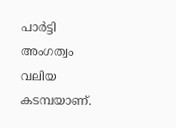പാര്‍ട്ടി അംഗത്വം വലിയ കടമ്പയാണ്.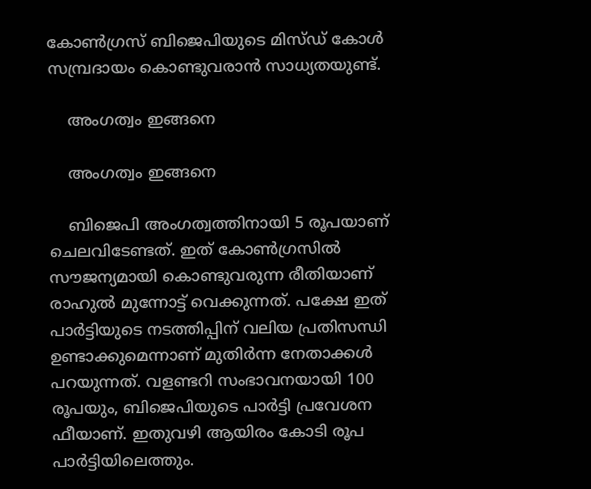കോണ്‍ഗ്രസ് ബിജെപിയുടെ മിസ്ഡ് കോള്‍ സമ്പ്രദായം കൊണ്ടുവരാന്‍ സാധ്യതയുണ്ട്.

    അംഗത്വം ഇങ്ങനെ

    അംഗത്വം ഇങ്ങനെ

    ബിജെപി അംഗത്വത്തിനായി 5 രൂപയാണ് ചെലവിടേണ്ടത്. ഇത് കോണ്‍ഗ്രസില്‍ സൗജന്യമായി കൊണ്ടുവരുന്ന രീതിയാണ് രാഹുല്‍ മുന്നോട്ട് വെക്കുന്നത്. പക്ഷേ ഇത് പാര്‍ട്ടിയുടെ നടത്തിപ്പിന് വലിയ പ്രതിസന്ധി ഉണ്ടാക്കുമെന്നാണ് മുതിര്‍ന്ന നേതാക്കള്‍ പറയുന്നത്. വളണ്ടറി സംഭാവനയായി 100 രൂപയും, ബിജെപിയുടെ പാര്‍ട്ടി പ്രവേശന ഫീയാണ്. ഇതുവഴി ആയിരം കോടി രൂപ പാര്‍ട്ടിയിലെത്തും.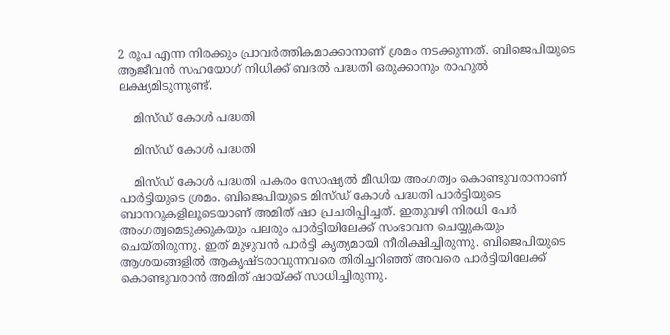2 രൂപ എന്ന നിരക്കും പ്രാവര്‍ത്തികമാക്കാനാണ് ശ്രമം നടക്കുന്നത്. ബിജെപിയുടെ ആജീവന്‍ സഹയോഗ് നിധിക്ക് ബദല്‍ പദ്ധതി ഒരുക്കാനും രാഹുല്‍ ലക്ഷ്യമിടുന്നുണ്ട്.

    മിസ്ഡ് കോള്‍ പദ്ധതി

    മിസ്ഡ് കോള്‍ പദ്ധതി

    മിസ്ഡ് കോള്‍ പദ്ധതി പകരം സോഷ്യല്‍ മീഡിയ അംഗത്വം കൊണ്ടുവരാനാണ് പാര്‍ട്ടിയുടെ ശ്രമം. ബിജെപിയുടെ മിസ്ഡ് കോള്‍ പദ്ധതി പാര്‍ട്ടിയുടെ ബാനറുകളിലൂടെയാണ് അമിത് ഷാ പ്രചരിപ്പിച്ചത്. ഇതുവഴി നിരധി പേര്‍ അംഗത്വമെടുക്കുകയും പലരും പാര്‍ട്ടിയിലേക്ക് സംഭാവന ചെയ്യുകയും ചെയ്തിരുന്നു. ഇത് മുഴുവന്‍ പാര്‍ട്ടി കൃത്യമായി നീരിക്ഷിച്ചിരുന്നു. ബിജെപിയുടെ ആശയങ്ങളില്‍ ആകൃഷ്ടരാവുന്നവരെ തിരിച്ചറിഞ്ഞ് അവരെ പാര്‍ട്ടിയിലേക്ക് കൊണ്ടുവരാന്‍ അമിത് ഷായ്ക്ക് സാധിച്ചിരുന്നു.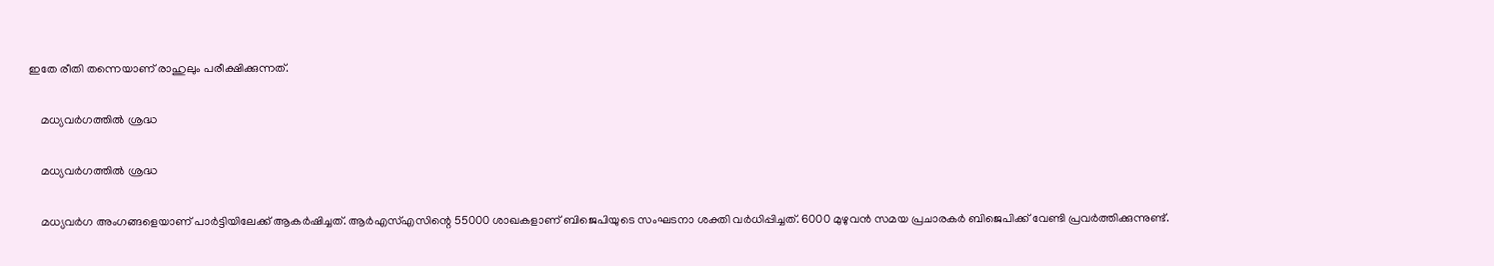ഇതേ രീതി തന്നെയാണ് രാഹുലും പരീക്ഷിക്കുന്നത്.

    മധ്യവര്‍ഗത്തില്‍ ശ്രദ്ധ

    മധ്യവര്‍ഗത്തില്‍ ശ്രദ്ധ

    മധ്യവര്‍ഗ അംഗങ്ങളെയാണ് പാര്‍ട്ടിയിലേക്ക് ആകര്‍ഷിച്ചത്. ആര്‍എസ്എസിന്റെ 55000 ശാഖകളാണ് ബിജെപിയുടെ സംഘടനാ ശക്തി വര്‍ധിപ്പിച്ചത്. 6000 മുഴുവന്‍ സമയ പ്രചാരകര്‍ ബിജെപിക്ക് വേണ്ടി പ്രവര്‍ത്തിക്കുന്നുണ്ട്.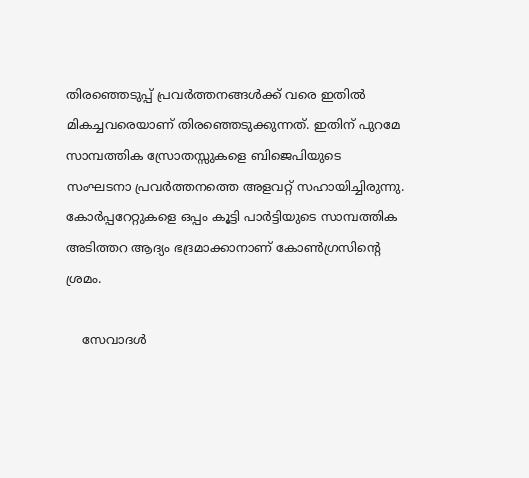തിരഞ്ഞെടുപ്പ് പ്രവര്‍ത്തനങ്ങള്‍ക്ക് വരെ ഇതില്‍ മികച്ചവരെയാണ് തിരഞ്ഞെടുക്കുന്നത്. ഇതിന് പുറമേ സാമ്പത്തിക സ്രോതസ്സുകളെ ബിജെപിയുടെ സംഘടനാ പ്രവര്‍ത്തനത്തെ അളവറ്റ് സഹായിച്ചിരുന്നു. കോര്‍പ്പറേറ്റുകളെ ഒപ്പം കൂട്ടി പാര്‍ട്ടിയുടെ സാമ്പത്തിക അടിത്തറ ആദ്യം ഭദ്രമാക്കാനാണ് കോണ്‍ഗ്രസിന്റെ ശ്രമം.

    സേവാദള്‍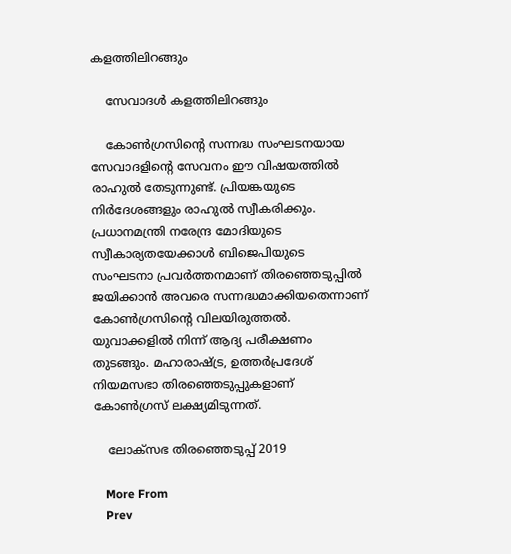കളത്തിലിറങ്ങും

    സേവാദള്‍ കളത്തിലിറങ്ങും

    കോണ്‍ഗ്രസിന്റെ സന്നദ്ധ സംഘടനയായ സേവാദളിന്റെ സേവനം ഈ വിഷയത്തില്‍ രാഹുല്‍ തേടുന്നുണ്ട്. പ്രിയങ്കയുടെ നിര്‍ദേശങ്ങളും രാഹുല്‍ സ്വീകരിക്കും. പ്രധാനമന്ത്രി നരേന്ദ്ര മോദിയുടെ സ്വീകാര്യതയേക്കാള്‍ ബിജെപിയുടെ സംഘടനാ പ്രവര്‍ത്തനമാണ് തിരഞ്ഞെടുപ്പില്‍ ജയിക്കാന്‍ അവരെ സന്നദ്ധമാക്കിയതെന്നാണ് കോണ്‍ഗ്രസിന്റെ വിലയിരുത്തല്‍. യുവാക്കളില്‍ നിന്ന് ആദ്യ പരീക്ഷണം തുടങ്ങും. മഹാരാഷ്ട്ര, ഉത്തര്‍പ്രദേശ് നിയമസഭാ തിരഞ്ഞെടുപ്പുകളാണ് കോണ്‍ഗ്രസ് ലക്ഷ്യമിടുന്നത്.

    ലോക്സഭ തിരഞ്ഞെടുപ്പ് 2019

    More From
    Prev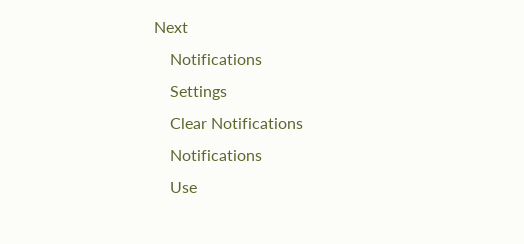Next
    Notifications
    Settings
    Clear Notifications
    Notifications
    Use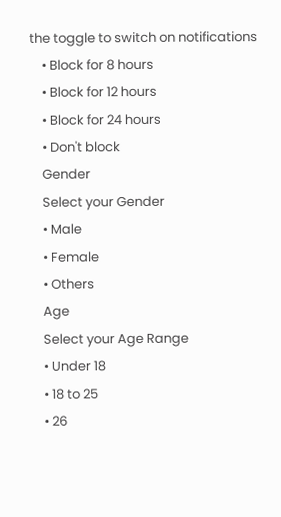the toggle to switch on notifications
    • Block for 8 hours
    • Block for 12 hours
    • Block for 24 hours
    • Don't block
    Gender
    Select your Gender
    • Male
    • Female
    • Others
    Age
    Select your Age Range
    • Under 18
    • 18 to 25
    • 26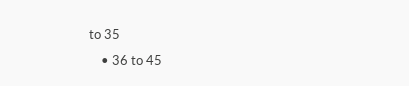to 35
    • 36 to 45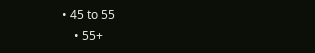• 45 to 55
    • 55+